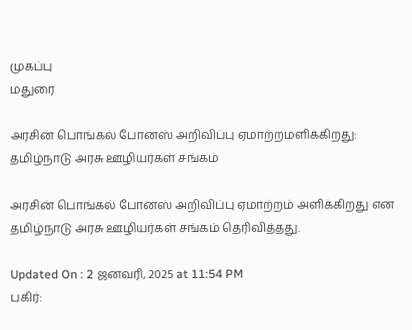முகப்பு
மதுரை

அரசின் பொங்கல் போனஸ் அறிவிப்பு ஏமாற்றமளிக்கிறது: தமிழ்நாடு அரசு ஊழியர்கள் சங்கம்

அரசின் பொங்கல் போனஸ் அறிவிப்பு ஏமாற்றம் அளிக்கிறது என தமிழ்நாடு அரசு ஊழியர்கள் சங்கம் தெரிவித்தது.

Updated On : 2 ஜனவரி, 2025 at 11:54 PM
பகிர்: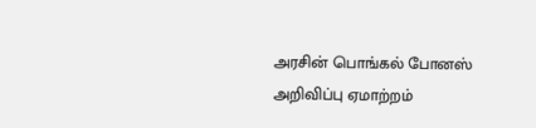அரசின் பொங்கல் போனஸ் அறிவிப்பு ஏமாற்றம்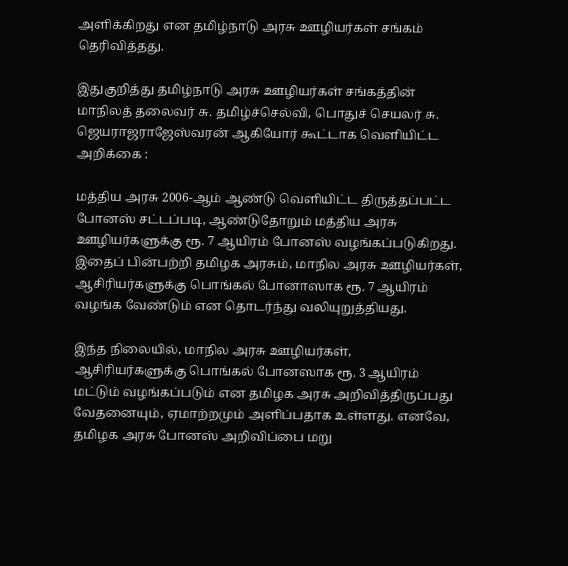அளிக்கிறது என தமிழ்நாடு அரசு ஊழியர்கள் சங்கம் தெரிவித்தது.

இதுகுறித்து தமிழ்நாடு அரசு ஊழியர்கள் சங்கத்தின் மாநிலத் தலைவர் சு. தமிழ்ச்செல்வி, பொதுச் செயலர் சு. ஜெயராஜராஜேஸ்வரன் ஆகியோர் கூட்டாக வெளியிட்ட அறிக்கை :

மத்திய அரசு 2006-ஆம் ஆண்டு வெளியிட்ட திருத்தப்பட்ட போனஸ் சட்டப்படி, ஆண்டுதோறும் மத்திய அரசு ஊழியர்களுக்கு ரூ. 7 ஆயிரம் போனஸ் வழங்கப்படுகிறது. இதைப் பின்பற்றி தமிழக அரசும், மாநில அரசு ஊழியர்கள், ஆசிரியர்களுக்கு பொங்கல் போனாஸாக ரூ. 7 ஆயிரம் வழங்க வேண்டும் என தொடர்ந்து வலியுறுத்தியது.

இந்த நிலையில், மாநில அரசு ஊழியர்கள், ஆசிரியர்களுக்கு பொங்கல் போனஸாக ரூ. 3 ஆயிரம் மட்டும் வழங்கப்படும் என தமிழக அரசு அறிவித்திருப்பது வேதனையும், ஏமாற்றமும் அளிப்பதாக உள்ளது. எனவே, தமிழக அரசு போனஸ் அறிவிப்பை மறு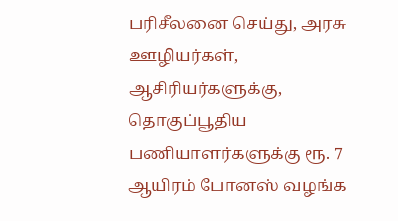பரிசீலனை செய்து, அரசு ஊழியர்கள், ஆசிரியர்களுக்கு, தொகுப்பூதிய பணியாளர்களுக்கு ரூ. 7 ஆயிரம் போனஸ் வழங்க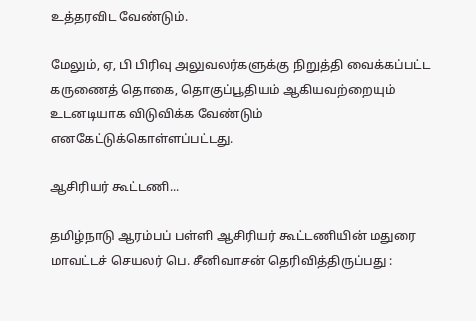உத்தரவிட வேண்டும்.

மேலும், ஏ, பி பிரிவு அலுவலர்களுக்கு நிறுத்தி வைக்கப்பட்ட கருணைத் தொகை, தொகுப்பூதியம் ஆகியவற்றையும் உடனடியாக விடுவிக்க வேண்டும் எனகேட்டுக்கொள்ளப்பட்டது.

ஆசிரியர் கூட்டணி...

தமிழ்நாடு ஆரம்பப் பள்ளி ஆசிரியர் கூட்டணியின் மதுரை மாவட்டச் செயலர் பெ. சீனிவாசன் தெரிவித்திருப்பது :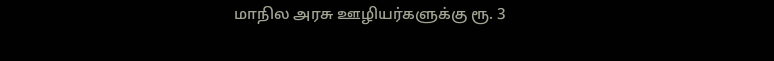மாநில அரசு ஊழியர்களுக்கு ரூ. 3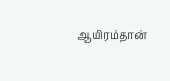ஆயிரம்தான்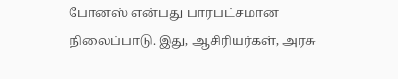போனஸ் என்பது பாரபட்சமான நிலைப்பாடு. இது, ஆசிரியர்கள், அரசு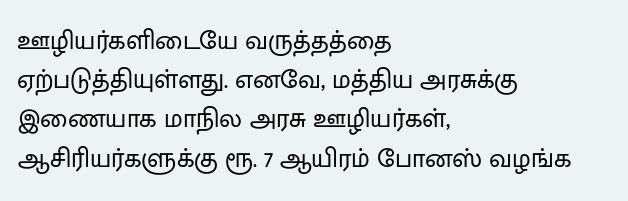ஊழியர்களிடையே வருத்தத்தை ஏற்படுத்தியுள்ளது. எனவே, மத்திய அரசுக்கு இணையாக மாநில அரசு ஊழியர்கள், ஆசிரியர்களுக்கு ரூ. 7 ஆயிரம் போனஸ் வழங்க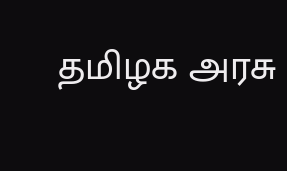தமிழக அரசு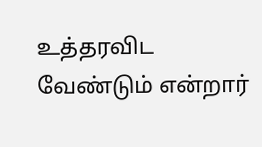உத்தரவிட வேண்டும் என்றார்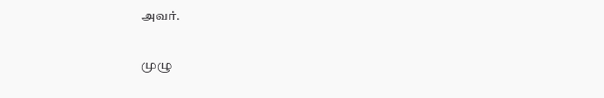அவர்.

முழு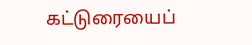கட்டுரையைப்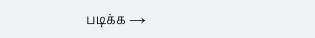படிக்க →